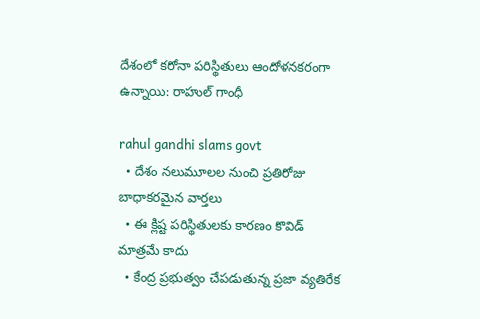దేశంలో క‌రోనా ప‌రిస్థితులు ఆందోళ‌న‌కరంగా ఉన్నాయి: రాహుల్ గాంధీ

rahul gandhi slams govt
  • దేశం నలుమూలల నుంచి ప్ర‌తిరోజు బాధాకరమైన వార్తలు
  • ఈ క్లిష్ట‌ పరిస్థితులకు కారణం కొవిడ్ మాత్ర‌మే కాదు
  • కేంద్ర ప్ర‌భుత్వం చేపడుతున్న ప్రజా వ్యతిరేక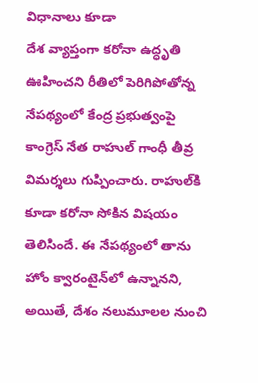విధానాలు కూడా
దేశ వ్యాప్తంగా క‌రోనా ఉద్ధృతి ఊహించ‌ని రీతిలో పెరిగిపోతోన్న నేప‌థ్యంలో కేంద్ర ప్ర‌భుత్వంపై  కాంగ్రెస్ నేత రాహుల్ గాంధీ తీవ్ర విమ‌ర్శ‌లు గుప్పించారు. రాహుల్‌కి కూడా క‌రోనా సోకిన విష‌యం తెలిసిందే. ఈ నేప‌థ్యంలో తాను హోం క్వారంటైన్‌లో ఉన్నానని, అయితే, దేశం నలుమూలల నుంచి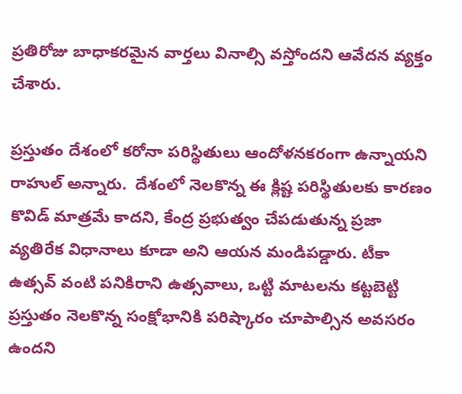ప్ర‌తిరోజు బాధాకరమైన వార్తలు వినాల్సి వస్తోందని ఆవేద‌న వ్య‌క్తం చేశారు.

ప్రస్తుతం దేశంలో క‌రోనా ప‌రిస్థితులు ఆందోళ‌న‌క‌రంగా ఉన్నాయ‌ని రాహుల్ అన్నారు.  దేశంలో నెల‌కొన్న ఈ క్లిష్ట‌ పరిస్థితులకు కారణం కొవిడ్ మాత్ర‌మే కాదని, కేంద్ర ప్ర‌భుత్వం చేపడుతున్న ప్రజా వ్యతిరేక విధానాలు కూడా అని ఆయ‌న మండిప‌డ్డారు. టీకా ఉత్స‌వ్ వంటి పనికిరాని ఉత్సవాలు, ఒట్టి మాట‌లను క‌ట్ట‌బెట్టి ప్ర‌స్తుతం నెల‌కొన్న‌ సంక్షోభానికి పరిష్కారం చూపాల్సిన అవసరం ఉంద‌ని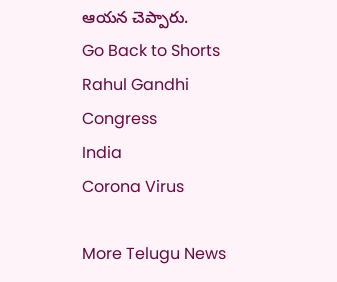ఆయ‌న చెప్పారు.
Go Back to Shorts
Rahul Gandhi
Congress
India
Corona Virus

More Telugu News